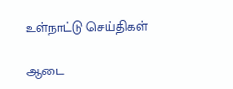உள்நாட்டு செய்திகள்

ஆடை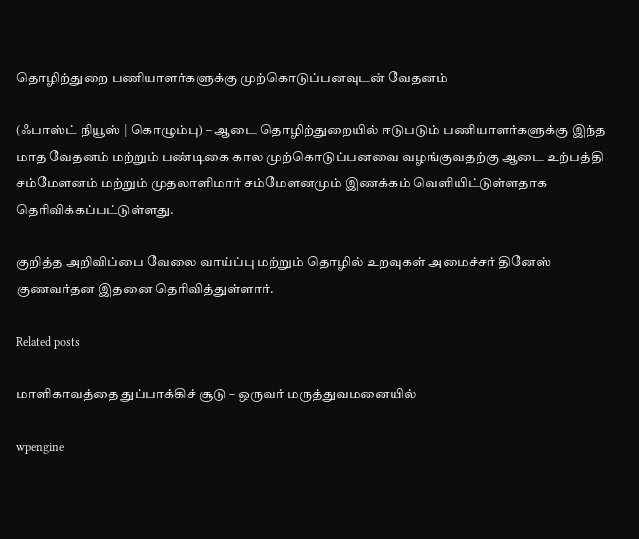தொழிற்துறை பணியாளர்களுக்கு முற்கொடுப்பனவுடன் வேதனம்

(ஃபாஸ்ட் நியூஸ் | கொழும்பு) – ஆடை தொழிற்துறையில் ஈடுபடும் பணியாளர்களுக்கு இந்த மாத வேதனம் மற்றும் பண்டிகை கால முற்கொடுப்பனவை வழங்குவதற்கு ஆடை உற்பத்தி சம்மேளனம் மற்றும் முதலாளிமார் சம்மேளனமும் இணக்கம் வெளியிட்டுள்ளதாக தெரிவிக்கப்பட்டுள்ளது.

குறித்த அறிவிப்பை வேலை வாய்ப்பு மற்றும் தொழில் உறவுகள் அமைச்சர் தினேஸ் குணவர்தன இதனை தெரிவித்துள்ளார்.

Related posts

மாளிகாவத்தை துப்பாக்கிச் சூடு – ஒருவர் மருத்துவமனையில்

wpengine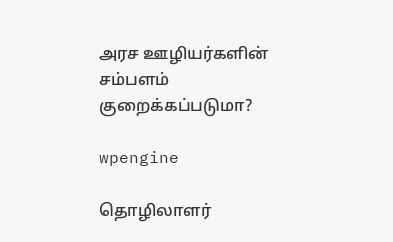அரச ஊழியர்களின் சம்பளம் குறைக்கப்படுமா?

wpengine

தொழிலாளர்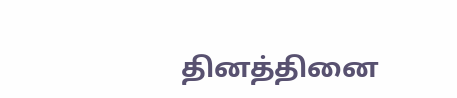தினத்தினை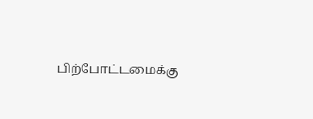பிற்போட்டமைக்கு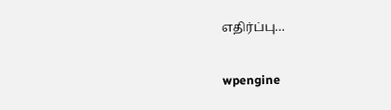எதிர்ப்பு…

wpengine